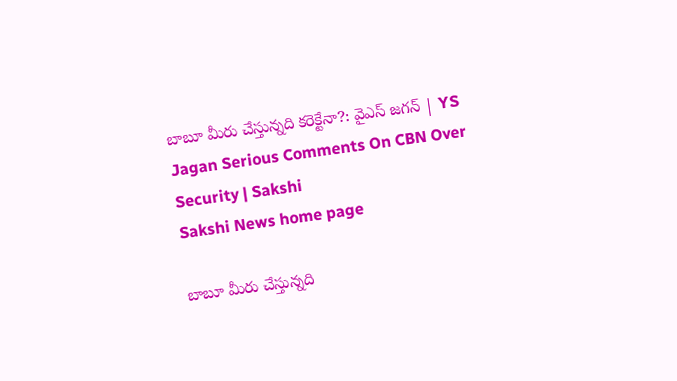బాబూ మీరు చేస్తున్నది కరెక్టేనా?: వైఎస్‌ జగన్‌ | YS Jagan Serious Comments On CBN Over Security | Sakshi
Sakshi News home page

బాబూ మీరు చేస్తున్నది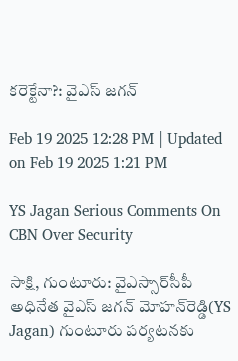కరెక్టేనా?: వైఎస్‌ జగన్‌

Feb 19 2025 12:28 PM | Updated on Feb 19 2025 1:21 PM

YS Jagan Serious Comments On CBN Over Security

సాక్షి, గుంటూరు: వైఎస్సార్‌సీపీ అధినేత వైఎస్‌ జగన్‌ మోహన్‌రెడ్డి(YS Jagan) గుంటూరు పర్యటనకు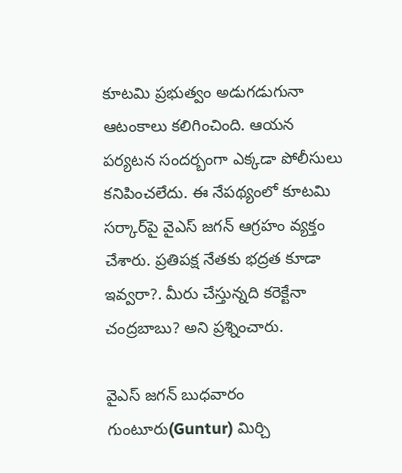కూటమి ప్రభుత్వం అడుగడుగునా ఆటంకాలు కలిగించింది. ఆయన పర్యటన సందర్బంగా ఎక్కడా పోలీసులు కనిపించలేదు. ఈ నేపథ్యంలో కూటమి సర్కార్‌పై వైఎస్‌ జగన్‌ ఆగ్రహం వ్యక్తం చేశారు. ప్రతిపక్ష నేతకు భద్రత కూడా ఇవ్వరా?. మీరు చేస్తున్నది కరెక్టేనా చంద్రబాబు? అని ప్రశ్నించారు.

వైఎస్‌ జగన్‌ బుధవారం గుంటూరు(Guntur) మిర్చి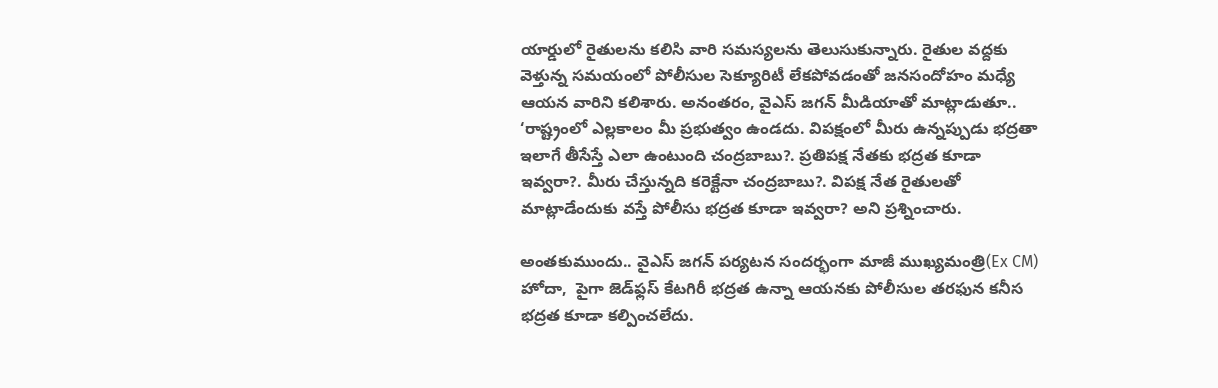యార్డులో రైతులను కలిసి వారి సమస్యలను తెలుసుకున్నారు. రైతుల వద్దకు వెళ్తున్న సమయంలో పోలీసుల సెక్యూరిటీ లేకపోవడంతో జనసందోహం మధ్యే ఆయన వారిని కలిశారు. అనంతరం, వైఎస్‌ జగన్‌ మీడియాతో మాట్లాడుతూ.. ‘రాష్ట్రంలో ఎల్లకాలం మీ ప్రభుత్వం ఉండదు. విపక్షంలో మీరు ఉన్నప్పుడు భద్రతా ఇలాగే తీసేస్తే ఎలా ఉంటుంది చంద్రబాబు?. ప్రతిపక్ష నేతకు భద్రత కూడా ఇవ్వరా?. మీరు చేస్తున్నది కరెక్టేనా చంద్రబాబు?. విపక్ష నేత రైతులతో మాట్లాడేందుకు వస్తే పోలీసు భద్రత కూడా ఇవ్వరా? అని ప్రశ్నించారు.

అంతకుముందు.. వైఎస్‌ జగన్‌ పర్యటన సందర్భంగా మాజీ ముఖ్యమంత్రి(Ex CM) హోదా,  పైగా జెడ్‌ఫ్లస్‌ కేటగిరీ భద్రత ఉన్నా ఆయనకు పోలీసుల తరఫున కనీస భద్రత కూడా కల్పించలేదు.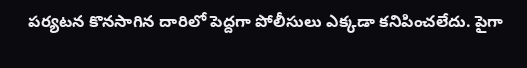పర్యటన కొనసాగిన దారిలో పెద్దగా పోలీసులు ఎక్కడా కనిపించలేదు. పైగా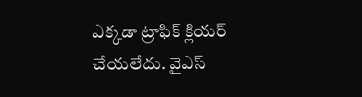ఎక్కడా ట్రాఫిక్‌ క్లియర్‌ చేయలేదు. వైఎస్‌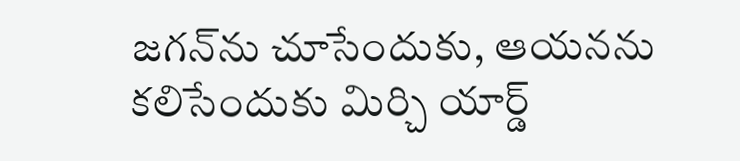జగన్‌ను చూసేందుకు, ఆయనను కలిసేందుకు మిర్చి యార్డ్‌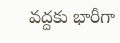వద్దకు భారీగా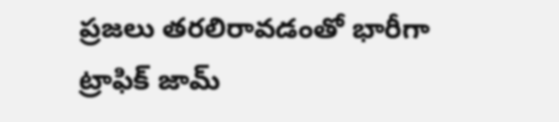ప్రజలు తరలిరావడంతో భారీగా ట్రాఫిక్‌ జామ్‌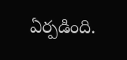ఏర్పడింది.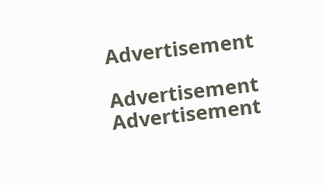Advertisement

Advertisement
Advertisement